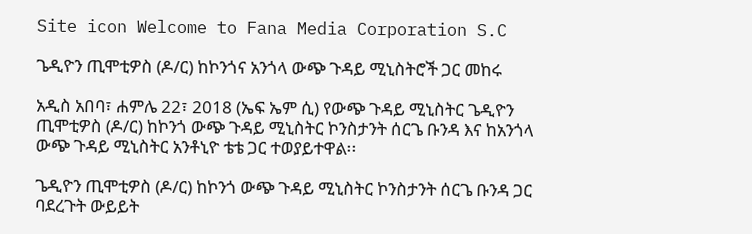Site icon Welcome to Fana Media Corporation S.C

ጌዲዮን ጢሞቲዎስ (ዶ/ር) ከኮንጎና አንጎላ ውጭ ጉዳይ ሚኒስትሮች ጋር መከሩ

አዲስ አበባ፣ ሐምሌ 22፣ 2018 (ኤፍ ኤም ሲ) የውጭ ጉዳይ ሚኒስትር ጌዲዮን ጢሞቲዎስ (ዶ/ር) ከኮንጎ ውጭ ጉዳይ ሚኒስትር ኮንስታንት ሰርጌ ቡንዳ እና ከአንጎላ ውጭ ጉዳይ ሚኒስትር አንቶኒዮ ቴቴ ጋር ተወያይተዋል፡፡

ጌዲዮን ጢሞቲዎስ (ዶ/ር) ከኮንጎ ውጭ ጉዳይ ሚኒስትር ኮንስታንት ሰርጌ ቡንዳ ጋር ባደረጉት ውይይት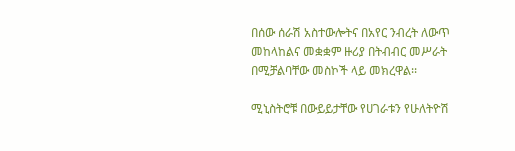በሰው ሰራሽ አስተውሎትና በአየር ንብረት ለውጥ መከላከልና መቋቋም ዙሪያ በትብብር መሥራት በሚቻልባቸው መስኮች ላይ መክረዋል፡፡

ሚኒስትሮቹ በውይይታቸው የሀገራቱን የሁለትዮሽ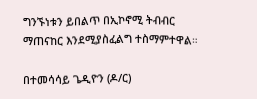ግንኙነቱን ይበልጥ በኢኮኖሚ ትብብር ማጠናከር እንደሚያስፈልግ ተስማምተዋል።

በተመሳሳይ ጌዲዮን (ዶ/ር)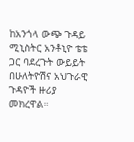ከአንጎላ ውጭ ጉዳይ ሚኒስትር አንቶኒዮ ቴቴ ጋር ባደረጉት ውይይት በሁለትዮሽና አህጉራዊ ጉዳዮች ዙሪያ መክረዋል።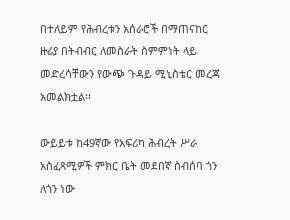በተለይም የሕብረቱን አሰራሮች በማጠናከር ዙሪያ በትብብር ለመስራት ስምምነት ላይ መድረሳቸውን የውጭ ጉዳይ ሚኒስቴር መረጃ አመልክቷል፡፡

ውይይቱ ከ49ኛው የአፍሪካ ሕብረት ሥራ አስፈጻሚዎች ምክር ቤት መደበኛ ስብሰባ ጎን ለጎን ነው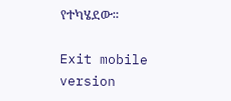የተካሄደው፡፡

Exit mobile version